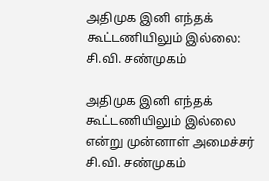அதிமுக இனி எந்தக் கூட்டணியிலும் இல்லை: சி.வி. சண்முகம்

அதிமுக இனி எந்தக் கூட்டணியிலும் இல்லை என்று முன்னாள் அமைச்சர் சி.வி. சண்முகம்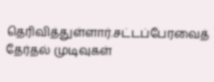தெரிவித்துள்ளார்.சட்டப்பேரவைத் தேர்தல் முடிவுகள்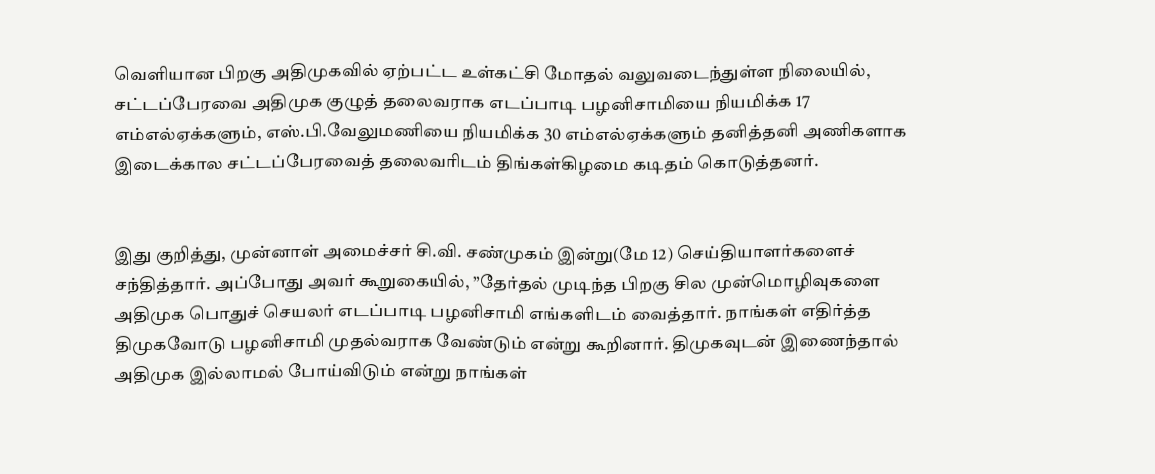வெளியான பிறகு அதிமுகவில் ஏற்பட்ட உள்கட்சி மோதல் வலுவடைந்துள்ள நிலையில், சட்டப்பேரவை அதிமுக குழுத் தலைவராக எடப்பாடி பழனிசாமியை நியமிக்க 17 எம்எல்ஏக்களும், எஸ்.பி.வேலுமணியை நியமிக்க 30 எம்எல்ஏக்களும் தனித்தனி அணிகளாக இடைக்கால சட்டப்பேரவைத் தலைவரிடம் திங்கள்கிழமை கடிதம் கொடுத்தனர்.


இது குறித்து, முன்னாள் அமைச்சர் சி.வி. சண்முகம் இன்று(மே 12) செய்தியாளர்களைச் சந்தித்தார். அப்போது அவர் கூறுகையில், ”தேர்தல் முடிந்த பிறகு சில முன்மொழிவுகளை அதிமுக பொதுச் செயலர் எடப்பாடி பழனிசாமி எங்களிடம் வைத்தார். நாங்கள் எதிர்த்த திமுகவோடு பழனிசாமி முதல்வராக வேண்டும் என்று கூறினார். திமுகவுடன் இணைந்தால் அதிமுக இல்லாமல் போய்விடும் என்று நாங்கள்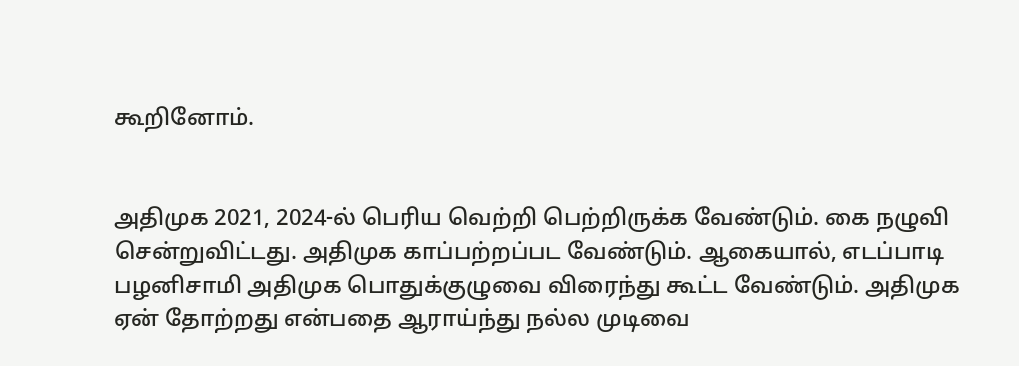கூறினோம்.


அதிமுக 2021, 2024-ல் பெரிய வெற்றி பெற்றிருக்க வேண்டும். கை நழுவி சென்றுவிட்டது. அதிமுக காப்பற்றப்பட வேண்டும். ஆகையால், எடப்பாடி பழனிசாமி அதிமுக பொதுக்குழுவை விரைந்து கூட்ட வேண்டும். அதிமுக ஏன் தோற்றது என்பதை ஆராய்ந்து நல்ல முடிவை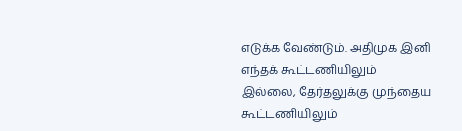எடுக்க வேண்டும். அதிமுக இனி எந்தக் கூட்டணியிலும் இல்லை, தேர்தலுக்கு முந்தைய கூட்டணியிலும்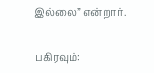இல்லை” என்றார்.


பகிரவும்: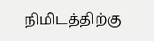நிமிடத்திற்கு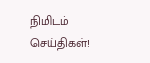நிமிடம் செய்திகள்!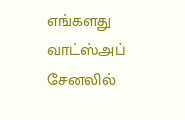எங்களது வாட்ஸ்அப் சேனலில்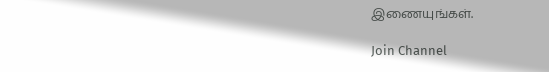இணையுங்கள்.

Join Channel